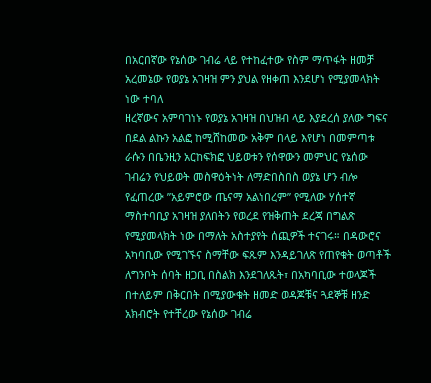በአርበኛው የኔሰው ገብሬ ላይ የተከፈተው የስም ማጥፋት ዘመቻ አረመኔው የወያኔ አገዛዝ ምን ያህል የዘቀጠ እንደሆነ የሚያመላክት ነው ተባለ
ዘረኛውና አምባገነኑ የወያኔ አገዛዝ በህዝብ ላይ እያደረሰ ያለው ግፍና በደል ልኩን አልፎ ከሚሸከመው አቅም በላይ እየሆነ በመምጣቱ ራሱን በቤንዚን አርከፍክፎ ህይወቱን የሰዋውን መምህር የኔሰው ገብሬን የህይወት መስዋዕትነት ለማድበስበስ ወያኔ ሆን ብሎ የፈጠረው ”አይምሮው ጤናማ አልነበረም” የሚለው ሃሰተኛ ማስተባቢያ አገዛዝ ያለበትን የወረደ የዝቅጠት ደረጃ በግልጽ የሚያመላክት ነው በማለት አስተያየት ሰጪዎች ተናገሩ። በዳውሮና አካባቢው የሚገኙና ስማቸው ፍጹም እንዳይገለጽ የጠየቁት ወጣቶች ለግንቦት ሰባት ዘጋቢ በስልክ እንደገለጹት፣ በአካባቢው ተወላጆች በተለይም በቅርበት በሚያውቁት ዘመድ ወዳጆቹና ጓደኞቹ ዘንድ አክብሮት የተቸረው የኔሰው ገብሬ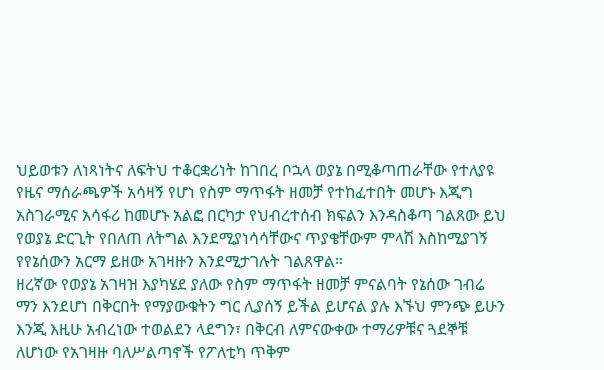ህይወቱን ለነጻነትና ለፍትህ ተቆርቋሪነት ከገበረ ቦኋላ ወያኔ በሚቆጣጠራቸው የተለያዩ የዜና ማሰራጫዎች አሳዛኝ የሆነ የስም ማጥፋት ዘመቻ የተከፈተበት መሆኑ እጂግ አስገራሚና አሳፋሪ ከመሆኑ አልፎ በርካታ የህብረተሰብ ክፍልን እንዳስቆጣ ገልጸው ይህ የወያኔ ድርጊት የበለጠ ለትግል እንደሚያነሳሳቸውና ጥያቄቸውም ምላሽ እስከሚያገኝ የየኔሰውን አርማ ይዘው አገዛዙን እንደሚታገሉት ገልጸዋል።
ዘረኛው የወያኔ አገዛዝ እያካሄደ ያለው የስም ማጥፋት ዘመቻ ምናልባት የኔሰው ገብሬ ማን እንደሆነ በቅርበት የማያውቁትን ግር ሊያሰኝ ይችል ይሆናል ያሉ እኙህ ምንጭ ይሁን እንጂ እዚሁ አብረነው ተወልደን ላደግን፣ በቅርብ ለምናውቀው ተማሪዎቹና ጓደኞቹ ለሆነው የአገዛዙ ባለሥልጣኖች የፖለቲካ ጥቅም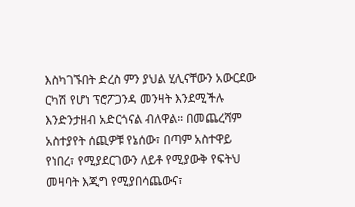እስካገኙበት ድረስ ምን ያህል ሂሊናቸውን አውርደው ርካሽ የሆነ ፕሮፖጋንዳ መንዛት እንደሚችሉ እንድንታዘብ አድርጎናል ብለዋል። በመጨረሻም አስተያየት ሰጪዎቹ የኔሰው፣ በጣም አስተዋይ የነበረ፣ የሚያደርገውን ለይቶ የሚያውቅ የፍትህ መዛባት እጂግ የሚያበሳጨውና፣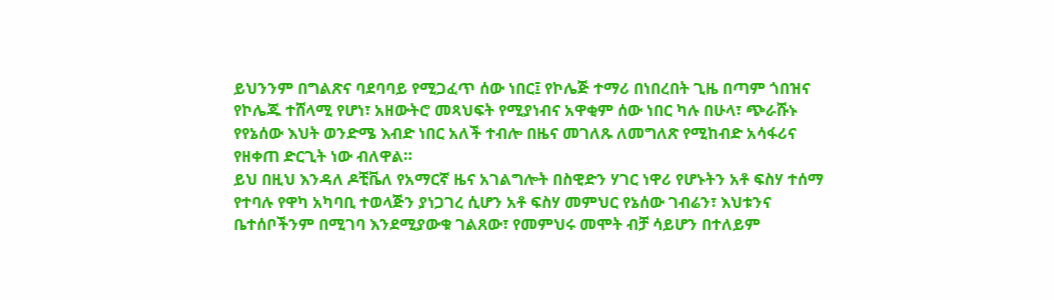ይህንንም በግልጽና ባደባባይ የሚጋፈጥ ሰው ነበር፤ የኮሌጅ ተማሪ በነበረበት ጊዜ በጣም ጎበዝና የኮሌጁ ተሸላሚ የሆነ፣ አዘውትሮ መጻህፍት የሚያነብና አዋቂም ሰው ነበር ካሉ በሁላ፣ ጭራሹኑ የየኔሰው እህት ወንድሜ እብድ ነበር አለች ተብሎ በዜና መገለጹ ለመግለጽ የሚከብድ አሳፋሪና የዘቀጠ ድርጊት ነው ብለዋል።
ይህ በዚህ እንዳለ ዶቺቬለ የአማርኛ ዜና አገልግሎት በስዊድን ሃገር ነዋሪ የሆኑትን አቶ ፍስሃ ተሰማ የተባሉ የዋካ አካባቢ ተወላጅን ያነጋገረ ሲሆን አቶ ፍስሃ መምህር የኔሰው ገብሬን፣ እህቱንና ቤተሰቦችንም በሚገባ እንደሚያውቁ ገልጸው፣ የመምህሩ መሞት ብቻ ሳይሆን በተለይም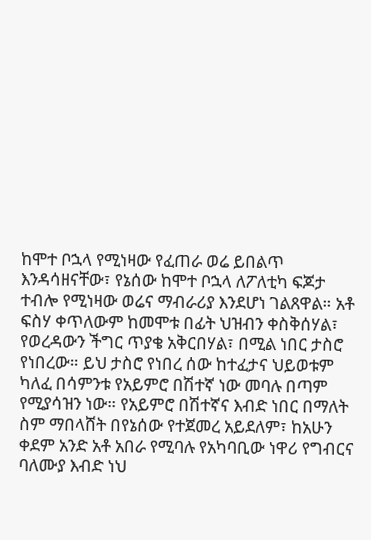ከሞተ ቦኋላ የሚነዛው የፈጠራ ወሬ ይበልጥ እንዳሳዘናቸው፣ የኔሰው ከሞተ ቦኋላ ለፖለቲካ ፍጆታ ተብሎ የሚነዛው ወሬና ማብራሪያ እንደሆነ ገልጸዋል። አቶ ፍስሃ ቀጥለውም ከመሞቱ በፊት ህዝብን ቀስቅሰሃል፣ የወረዳውን ችግር ጥያቄ አቅርበሃል፣ በሚል ነበር ታስሮ የነበረው። ይህ ታስሮ የነበረ ሰው ከተፈታና ህይወቱም ካለፈ በሳምንቱ የአይምሮ በሽተኛ ነው መባሉ በጣም የሚያሳዝን ነው። የአይምሮ በሽተኛና እብድ ነበር በማለት ስም ማበላሸት በየኔሰው የተጀመረ አይደለም፣ ከአሁን ቀደም አንድ አቶ አበራ የሚባሉ የአካባቢው ነዋሪ የግብርና ባለሙያ እብድ ነህ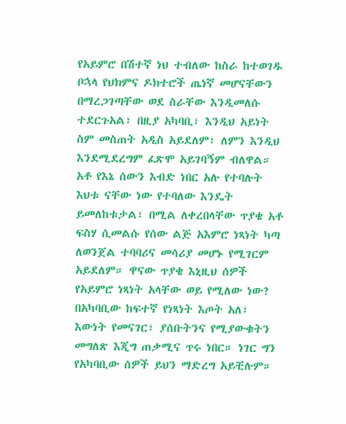የአይምሮ በሽተኛ ነህ ተብለው ከስራ ከተወገዱ ቦኋላ የህክምና ዶክተሮች ጤነኛ መሆናቸውን በማረጋገጣቸው ወደ ስራቸው እንዲመለሱ ተደርጉአል፣ በዚያ አካባቢ፣ እንዲህ አይነት ስም መስጠት አዲስ አይደለም፣ ለምን እንዲህ እንደሚደረግም ፈጽሞ አይገባኝም ብለዋል።
አቶ የእኔ ሰውን እብድ ነበር አሉ የተባሉት እህቱ ናቸው ነው የተባለው እንዴት ይመለከቱታል፣ በሚል ለቀረበላቸው ጥያቄ አቶ ፍስሃ ሲመልሱ የሰው ልጅ አእምሮ ነጻነት ካጣ ለወንጀል ተባባሪና መሳሪያ መሆኑ የሚገርም አይደለም። ዋናው ጥያቄ እኒዚህ ሰዎች የአይምሮ ነጻነት አላቸው ወይ የሚለው ነው? በአካባቢው ከፍተኛ የነጻነት እጦት አለ፣ እውነት የመናገር፣ ያሰቡትንና የሚያውቁትን መግለጽ እጂግ ጠቃሚና ጥሩ ነበር። ነገር ግን የአካባቢው ሰዎች ይህን ማድረግ አይቺሉም።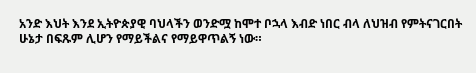አንድ እህት እንደ ኢትዮጵያዊ ባህላችን ወንድሟ ከሞተ ቦኋላ እብድ ነበር ብላ ለህዝብ የምትናገርበት ሁኔታ በፍጹም ሊሆን የማይችልና የማይዋጥልኝ ነው።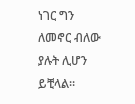ነገር ግን ለመኖር ብለው ያሉት ሊሆን ይቺላል።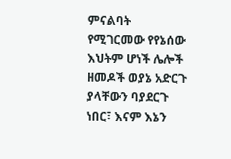ምናልባት የሚገርመው የየኔሰው እህትም ሆነች ሌሎች ዘመዶች ወያኔ አድርጉ ያላቸውን ባያደርጉ ነበር፣ እናም እኔን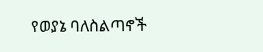የወያኔ ባለስልጣኖች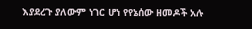እያደረጉ ያለውም ነገር ሆነ የየኔሰው ዘመዶች አሉ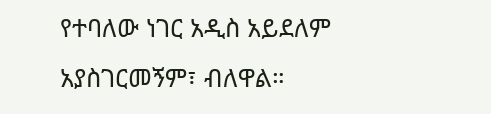የተባለው ነገር አዲስ አይደለም አያስገርመኝም፣ ብለዋል።